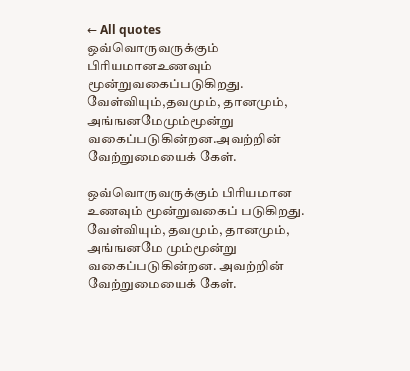← All quotes
ஒவ்வொருவருக்கும் பிரியமானஉணவும் மூன்றுவகைப்படுகிறது. வேள்வியும்,தவமும், தானமும், அங்ஙனமேமும்மூன்று வகைப்படுகின்றன.அவற்றின் வேற்றுமையைக் கேள்.

ஒவ்வொருவருக்கும் பிரியமான உணவும் மூன்றுவகைப் படுகிறது. வேள்வியும், தவமும், தானமும், அங்ஙனமே மும்மூன்று வகைப்படுகின்றன. அவற்றின் வேற்றுமையைக் கேள்.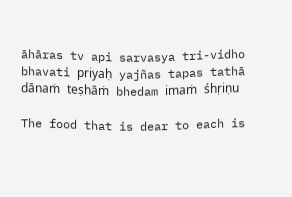āhāras tv api sarvasya tri-vidho bhavati priyaḥ yajñas tapas tathā dānaṁ teṣhāṁ bhedam imaṁ śhṛiṇu

The food that is dear to each is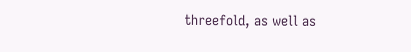threefold, as well as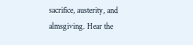sacrifice, austerity, and almsgiving. Hear the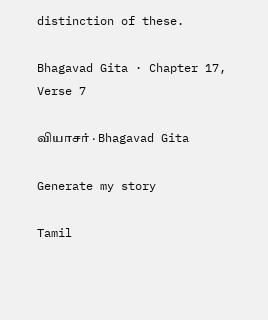distinction of these.

Bhagavad Gita · Chapter 17, Verse 7

வியாசர் · Bhagavad Gita

Generate my story

Tamil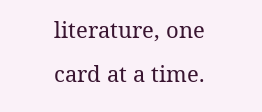literature, one card at a time.